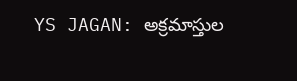YS JAGAN: అక్రమాస్తుల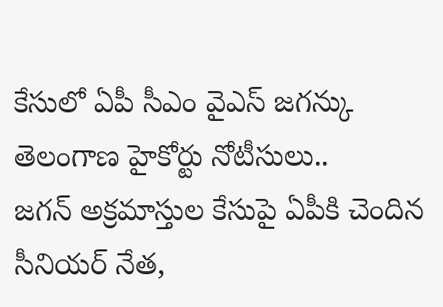కేసులో ఏపీ సీఎం వైఎస్ జగన్కు తెలంగాణ హైకోర్టు నోటీసులు..
జగన్ అక్రమాస్తుల కేసుపై ఏపీకి చెందిన సీనియర్ నేత,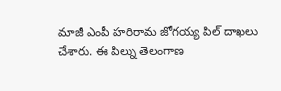మాజీ ఎంపీ హరిరామ జోగయ్య పిల్ దాఖలు చేశారు. ఈ పిల్ను తెలంగాణ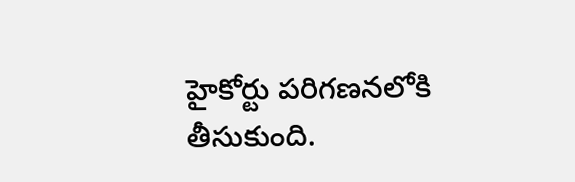హైకోర్టు పరిగణనలోకి తీసుకుంది.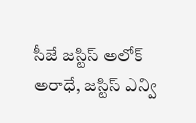సీజే జస్టిస్ అలోక్ అరాధే, జస్టిస్ ఎన్వి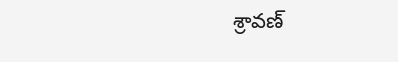శ్రావణ్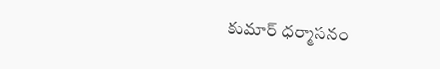కుమార్ ధర్మాసనం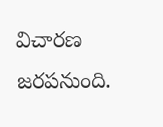విచారణ జరపనుంది.